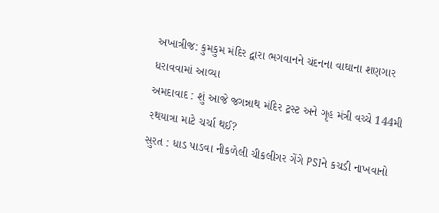અખાત્રીજ: કુમકુમ મંદિર દ્વારા ભગવાનને ચંદનના વાઘાના શણગાર ધરાવવામાં આવ્યા
અમદાવાદ : શું આજે જગન્નાથ મંદિર ટ્રસ્ટ અને ગૃહ મંત્રી વચ્ચે 144મી રથયાત્રા માટે ચર્ચા થઈ?
સુરત : ધાડ પાડવા નીકળેલી ચીકલીગર ગેંગે PSIને કચડી નાખવાનો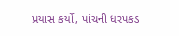પ્રયાસ કર્યો, પાંચની ધરપકડ